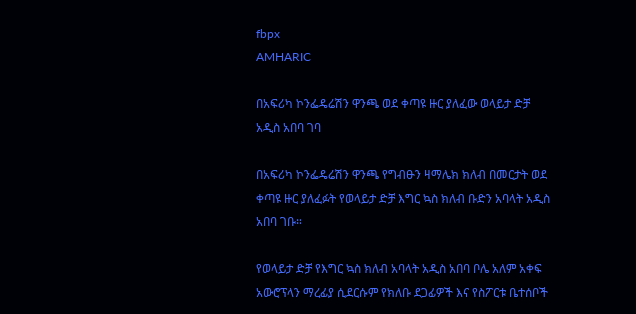fbpx
AMHARIC

በአፍሪካ ኮንፌዴሬሽን ዋንጫ ወደ ቀጣዩ ዙር ያለፈው ወላይታ ድቻ አዲስ አበባ ገባ

በአፍሪካ ኮንፌዴሬሽን ዋንጫ የግብፁን ዛማሌክ ክለብ በመርታት ወደ ቀጣዩ ዙር ያለፈፉት የወላይታ ድቻ እግር ኳስ ክለብ ቡድን አባላት አዲስ አበባ ገቡ።

የወላይታ ድቻ የእግር ኳስ ክለብ አባላት አዲስ አበባ ቦሌ አለም አቀፍ አውሮፕላን ማረፊያ ሲደርሱም የክለቡ ደጋፊዎች እና የስፖርቱ ቤተሰቦች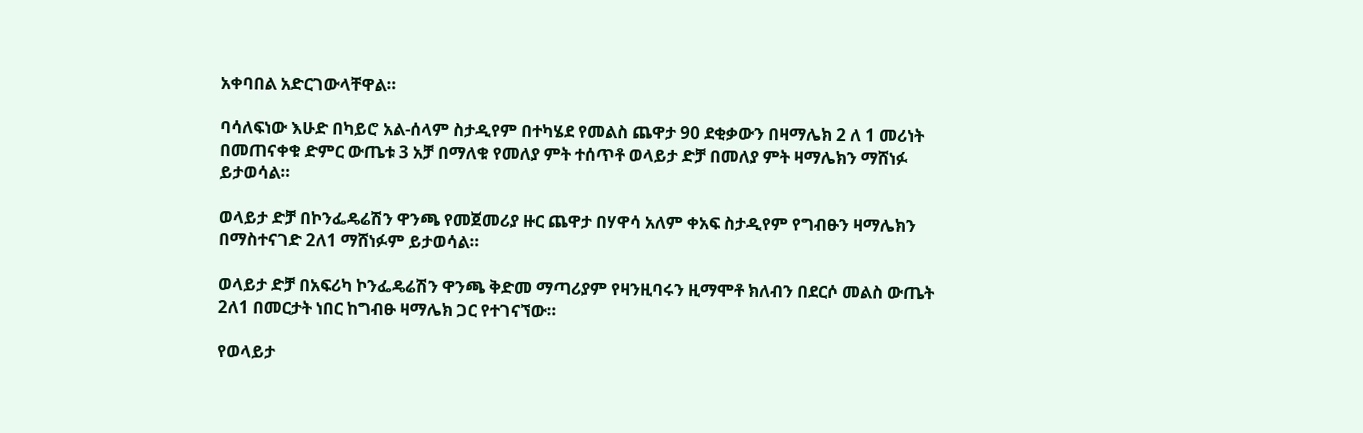አቀባበል አድርገውላቸዋል።

ባሳለፍነው እሁድ በካይሮ አል-ሰላም ስታዲየም በተካሄደ የመልስ ጨዋታ 90 ደቂቃውን በዛማሌክ 2 ለ 1 መሪነት በመጠናቀቁ ድምር ውጤቱ 3 አቻ በማለቁ የመለያ ምት ተሰጥቶ ወላይታ ድቻ በመለያ ምት ዛማሌክን ማሸነፉ ይታወሳል።

ወላይታ ድቻ በኮንፌዴሬሽን ዋንጫ የመጀመሪያ ዙር ጨዋታ በሃዋሳ አለም ቀአፍ ስታዲየም የግብፁን ዛማሌክን በማስተናገድ 2ለ1 ማሸነፉም ይታወሳል።

ወላይታ ድቻ በአፍሪካ ኮንፌዴሬሽን ዋንጫ ቅድመ ማጣሪያም የዛንዚባሩን ዚማሞቶ ክለብን በደርሶ መልስ ውጤት 2ለ1 በመርታት ነበር ከግብፁ ዛማሌክ ጋር የተገናኘው።

የወላይታ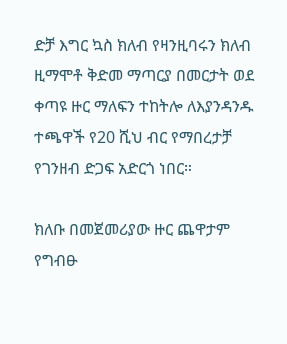ድቻ እግር ኳስ ክለብ የዛንዚባሩን ክለብ ዚማሞቶ ቅድመ ማጣርያ በመርታት ወደ ቀጣዩ ዙር ማለፍን ተከትሎ ለእያንዳንዱ ተጫዋች የ20 ሺህ ብር የማበረታቻ የገንዘብ ድጋፍ አድርጎ ነበር።

ክለቡ በመጀመሪያው ዙር ጨዋታም የግብፁ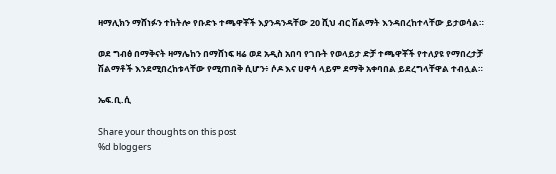ዛማሊክን ማሸነፉን ተከትሎ የቡድኑ ተጫዋቾች እያንዳንዳቸው 20 ሺህ ብር ሽልማት እንዳበረከተላቸው ይታወሳል።

ወደ ግብፅ በማቅናት ዛማሌከን በማሸነፍ ዛሬ ወደ አዲስ አበባ የገቡት የወላይታ ድቻ ተጫዋቾች የተለያዩ የማበረታቻ ሽልማቶች እንደሚበረከቱላቸው የሚጠበቅ ሲሆን፥ ሶዶ እና ሀዋሳ ላይም ደማቅ አቀባበል ይደረግላቸዋል ተብሏል።

ኤፍ.ቢ.ሲ

Share your thoughts on this post
%d bloggers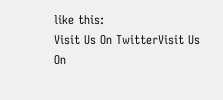like this:
Visit Us On TwitterVisit Us On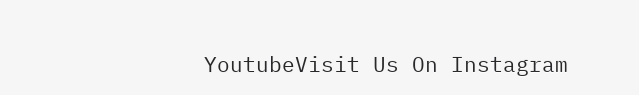YoutubeVisit Us On Instagram